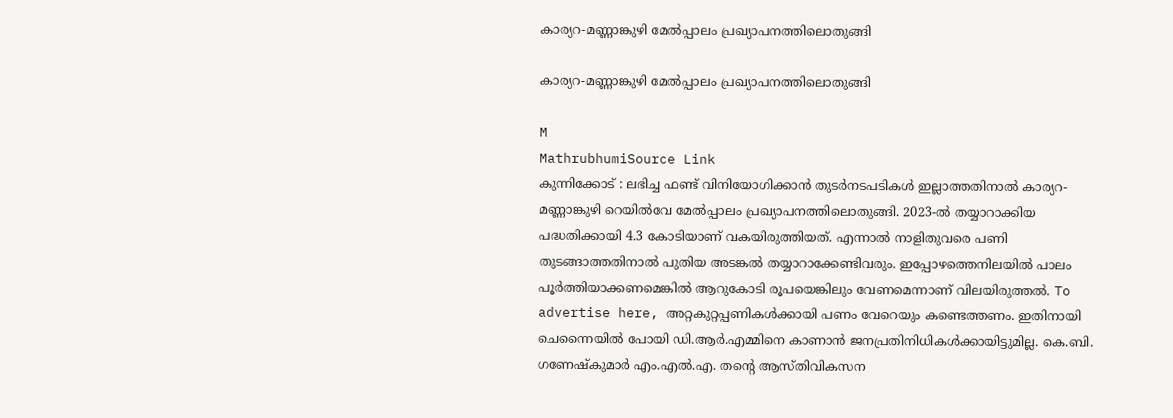കാര്യറ-മണ്ണാങ്കുഴി മേൽപ്പാലം പ്രഖ്യാപനത്തിലൊതുങ്ങി

കാര്യറ-മണ്ണാങ്കുഴി മേൽപ്പാലം പ്രഖ്യാപനത്തിലൊതുങ്ങി

M
MathrubhumiSource Link
കുന്നിക്കോട് : ലഭിച്ച ഫണ്ട് വിനിയോഗിക്കാൻ തുടർനടപടികൾ ഇല്ലാത്തതിനാൽ കാര്യറ-മണ്ണാങ്കുഴി റെയിൽവേ മേൽപ്പാലം പ്രഖ്യാപനത്തിലൊതുങ്ങി. 2023-ൽ തയ്യാറാക്കിയ പദ്ധതിക്കായി 4.3 കോടിയാണ്‌ വകയിരുത്തിയത്. എന്നാൽ നാളിതുവരെ പണി തുടങ്ങാത്തതിനാൽ പുതിയ അടങ്കൽ തയ്യാറാക്കേണ്ടിവരും. ഇപ്പോഴത്തെനിലയിൽ പാലം പൂർത്തിയാക്കണമെങ്കിൽ ആറുകോടി രൂപയെങ്കിലും വേണമെന്നാണ് വിലയിരുത്തൽ. To advertise here, അറ്റകുറ്റപ്പണികൾക്കായി പണം വേറെയും കണ്ടെത്തണം. ഇതിനായി ചെന്നൈയിൽ പോയി ഡി.ആർ.എമ്മിനെ കാണാൻ ജനപ്രതിനിധികൾക്കായിട്ടുമില്ല. കെ.ബി. ഗണേഷ്‌കുമാർ എം.എൽ.എ. തന്റെ ആസ്തിവികസന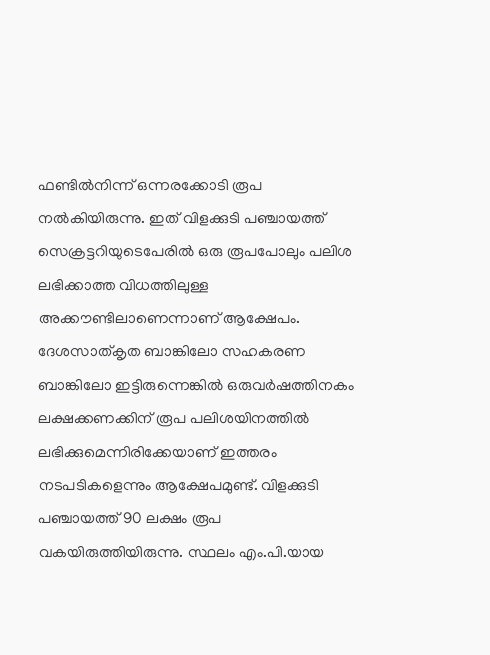ഫണ്ടിൽനിന്ന്‌ ഒന്നരക്കോടി രൂപ നൽകിയിരുന്നു. ഇത് വിളക്കുടി പഞ്ചായത്ത് സെക്രട്ടറിയുടെപേരിൽ ഒരു രൂപപോലും പലിശ ലഭിക്കാത്ത വിധത്തിലുള്ള അക്കൗണ്ടിലാണെന്നാണ്‌ ആക്ഷേപം. ദേശസാത്കൃത ബാങ്കിലോ സഹകരണ ബാങ്കിലോ ഇട്ടിരുന്നെങ്കിൽ ഒരുവർഷത്തിനകം ലക്ഷക്കണക്കിന് രൂപ പലിശയിനത്തിൽ ലഭിക്കുമെന്നിരിക്കേയാണ് ഇത്തരം നടപടികളെന്നും ആക്ഷേപമുണ്ട്. വിളക്കുടി പഞ്ചായത്ത് 90 ലക്ഷം രൂപ വകയിരുത്തിയിരുന്നു. സ്ഥലം എം.പി.യായ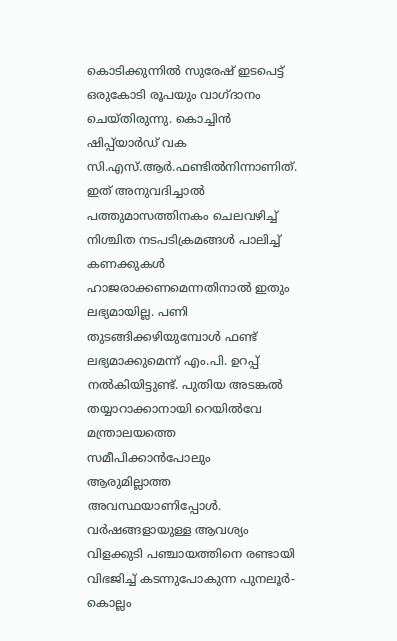കൊടിക്കുന്നിൽ സുരേഷ് ഇടപെട്ട് ഒരുകോടി രൂപയും വാഗ്ദാനം ചെയ്തിരുന്നു. കൊച്ചിൻ ഷിപ്പ്‌യാർഡ് വക സി.എസ്.ആർ.ഫണ്ടിൽനിന്നാണിത്. ഇത് അനുവദിച്ചാൽ പത്തുമാസത്തിനകം ചെലവഴിച്ച് നിശ്ചിത നടപടിക്രമങ്ങൾ പാലിച്ച് കണക്കുകൾ ഹാജരാക്കണമെന്നതിനാൽ ഇതും ലഭ്യമായില്ല. പണി തുടങ്ങിക്കഴിയുമ്പോൾ ഫണ്ട് ലഭ്യമാക്കുമെന്ന് എം.പി. ഉറപ്പ് നൽകിയിട്ടുണ്ട്. പുതിയ അടങ്കൽ തയ്യാറാക്കാനായി റെയിൽവേ മന്ത്രാലയത്തെ സമീപിക്കാൻപോലും ആരുമില്ലാത്ത അവസ്ഥയാണിപ്പോൾ. വർഷങ്ങളായുള്ള ആവശ്യം വിളക്കുടി പഞ്ചായത്തിനെ രണ്ടായി വിഭജിച്ച് കടന്നുപോകുന്ന പുനലൂർ-കൊല്ലം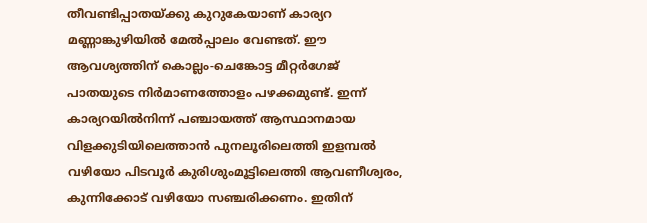തീവണ്ടിപ്പാതയ്ക്കു കുറുകേയാണ് കാര്യറ മണ്ണാങ്കുഴിയിൽ മേൽപ്പാലം വേണ്ടത്. ഈ ആവശ്യത്തിന് കൊല്ലം-ചെങ്കോട്ട മീറ്റർഗേജ് പാതയുടെ നിർമാണത്തോളം പഴക്കമുണ്ട്. ഇന്ന് കാര്യറയിൽനിന്ന്‌ പഞ്ചായത്ത് ആസ്ഥാനമായ വിളക്കുടിയിലെത്താൻ പുനലൂരിലെത്തി ഇളമ്പൽ വഴിയോ പിടവൂർ കുരിശുംമൂട്ടിലെത്തി ആവണീശ്വരം, കുന്നിക്കോട് വഴിയോ സഞ്ചരിക്കണം. ഇതിന്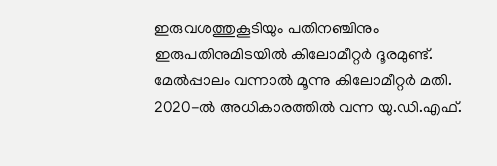ഇരുവശത്തുകൂടിയും പതിനഞ്ചിനും ഇരുപതിനുമിടയിൽ കിലോമീറ്റർ ദൂരമുണ്ട്‌. മേൽപ്പാലം വന്നാൽ മൂന്നു കിലോമീറ്റർ മതി. 2020-ൽ അധികാരത്തിൽ വന്ന യു.ഡി.എഫ്.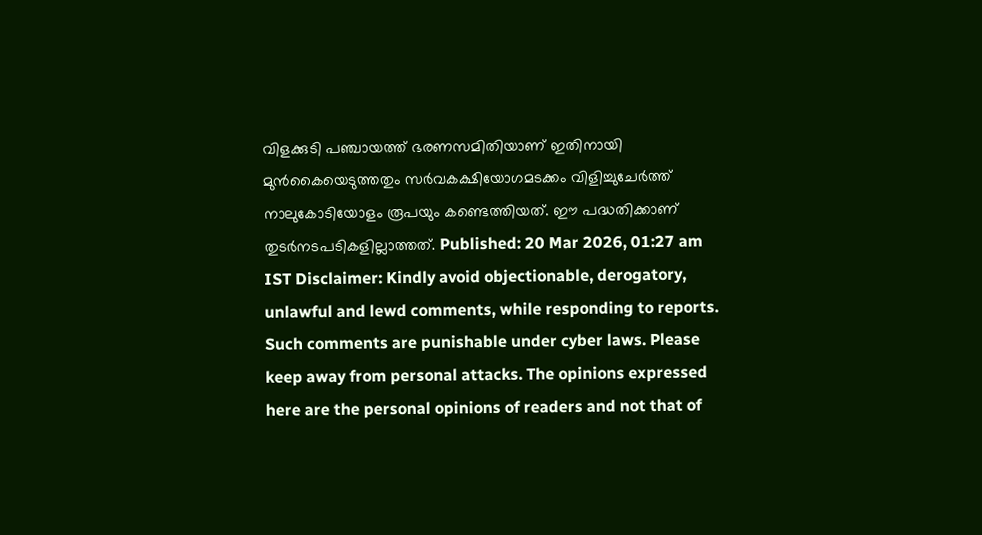വിളക്കുടി പഞ്ചായത്ത് ഭരണസമിതിയാണ് ഇതിനായി മുൻകൈയെടുത്തതും സർവകക്ഷിയോഗമടക്കം വിളിച്ചുചേർത്ത് നാലുകോടിയോളം രൂപയും കണ്ടെത്തിയത്. ഈ പദ്ധതിക്കാണ്‌ തുടർനടപടികളില്ലാത്തത്‌. Published: 20 Mar 2026, 01:27 am IST Disclaimer: Kindly avoid objectionable, derogatory, unlawful and lewd comments, while responding to reports. Such comments are punishable under cyber laws. Please keep away from personal attacks. The opinions expressed here are the personal opinions of readers and not that of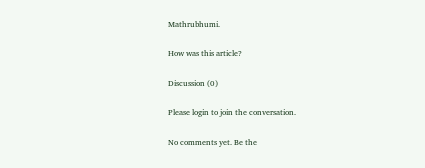Mathrubhumi.

How was this article?

Discussion (0)

Please login to join the conversation.

No comments yet. Be the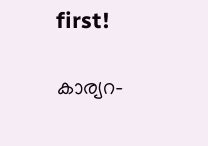first!

കാര്യറ-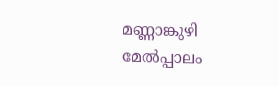മണ്ണാങ്കുഴി മേൽപ്പാലം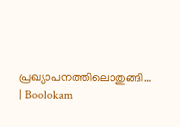പ്രഖ്യാപനത്തിലൊതുങ്ങി… | Boolokam